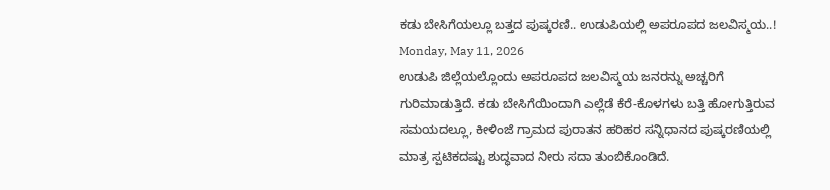ಕಡು ಬೇಸಿಗೆಯಲ್ಲೂ ಬತ್ತದ ಪುಷ್ಕರಣಿ.. ಉಡುಪಿಯಲ್ಲಿ ಅಪರೂಪದ ಜಲವಿಸ್ಮಯ..!
Monday, May 11, 2026
ಉಡುಪಿ ಜಿಲ್ಲೆಯಲ್ಲೊಂದು ಅಪರೂಪದ ಜಲವಿಸ್ಮಯ ಜನರನ್ನು ಅಚ್ಚರಿಗೆ ಗುರಿಮಾಡುತ್ತಿದೆ. ಕಡು ಬೇಸಿಗೆಯಿಂದಾಗಿ ಎಲ್ಲೆಡೆ ಕೆರೆ-ಕೊಳಗಳು ಬತ್ತಿ ಹೋಗುತ್ತಿರುವ ಸಮಯದಲ್ಲೂ, ಕೀಳಿಂಜೆ ಗ್ರಾಮದ ಪುರಾತನ ಹರಿಹರ ಸನ್ನಿಧಾನದ ಪುಷ್ಕರಣಿಯಲ್ಲಿ ಮಾತ್ರ ಸ್ಪಟಿಕದಷ್ಟು ಶುದ್ಧವಾದ ನೀರು ಸದಾ ತುಂಬಿಕೊಂಡಿದೆ.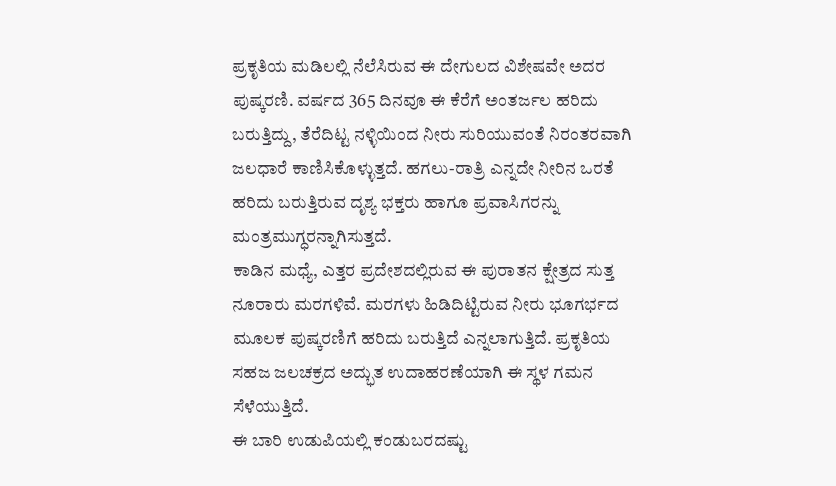ಪ್ರಕೃತಿಯ ಮಡಿಲಲ್ಲಿ ನೆಲೆಸಿರುವ ಈ ದೇಗುಲದ ವಿಶೇಷವೇ ಅದರ ಪುಷ್ಕರಣಿ. ವರ್ಷದ 365 ದಿನವೂ ಈ ಕೆರೆಗೆ ಅಂತರ್ಜಲ ಹರಿದು ಬರುತ್ತಿದ್ದು, ತೆರೆದಿಟ್ಟ ನಳ್ಳಿಯಿಂದ ನೀರು ಸುರಿಯುವಂತೆ ನಿರಂತರವಾಗಿ ಜಲಧಾರೆ ಕಾಣಿಸಿಕೊಳ್ಳುತ್ತದೆ. ಹಗಲು-ರಾತ್ರಿ ಎನ್ನದೇ ನೀರಿನ ಒರತೆ ಹರಿದು ಬರುತ್ತಿರುವ ದೃಶ್ಯ ಭಕ್ತರು ಹಾಗೂ ಪ್ರವಾಸಿಗರನ್ನು ಮಂತ್ರಮುಗ್ಧರನ್ನಾಗಿಸುತ್ತದೆ.
ಕಾಡಿನ ಮಧ್ಯೆ, ಎತ್ತರ ಪ್ರದೇಶದಲ್ಲಿರುವ ಈ ಪುರಾತನ ಕ್ಷೇತ್ರದ ಸುತ್ತ ನೂರಾರು ಮರಗಳಿವೆ. ಮರಗಳು ಹಿಡಿದಿಟ್ಟಿರುವ ನೀರು ಭೂಗರ್ಭದ ಮೂಲಕ ಪುಷ್ಕರಣಿಗೆ ಹರಿದು ಬರುತ್ತಿದೆ ಎನ್ನಲಾಗುತ್ತಿದೆ. ಪ್ರಕೃತಿಯ ಸಹಜ ಜಲಚಕ್ರದ ಅದ್ಭುತ ಉದಾಹರಣೆಯಾಗಿ ಈ ಸ್ಥಳ ಗಮನ ಸೆಳೆಯುತ್ತಿದೆ.
ಈ ಬಾರಿ ಉಡುಪಿಯಲ್ಲಿ ಕಂಡುಬರದಷ್ಟು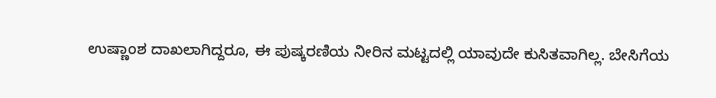ಉಷ್ಣಾಂಶ ದಾಖಲಾಗಿದ್ದರೂ, ಈ ಪುಷ್ಕರಣಿಯ ನೀರಿನ ಮಟ್ಟದಲ್ಲಿ ಯಾವುದೇ ಕುಸಿತವಾಗಿಲ್ಲ. ಬೇಸಿಗೆಯ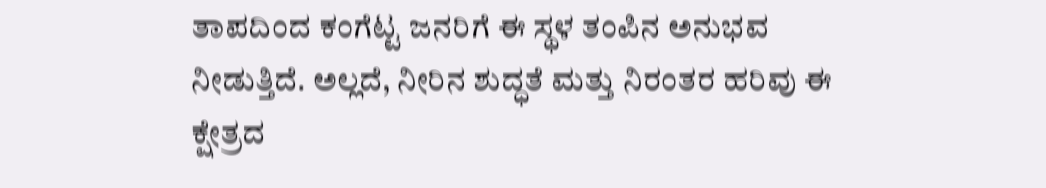ತಾಪದಿಂದ ಕಂಗೆಟ್ಟ ಜನರಿಗೆ ಈ ಸ್ಥಳ ತಂಪಿನ ಅನುಭವ ನೀಡುತ್ತಿದೆ. ಅಲ್ಲದೆ, ನೀರಿನ ಶುದ್ಧತೆ ಮತ್ತು ನಿರಂತರ ಹರಿವು ಈ ಕ್ಷೇತ್ರದ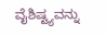ವೈಶಿಷ್ಟ್ಯವನ್ನು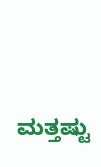ಮತ್ತಷ್ಟು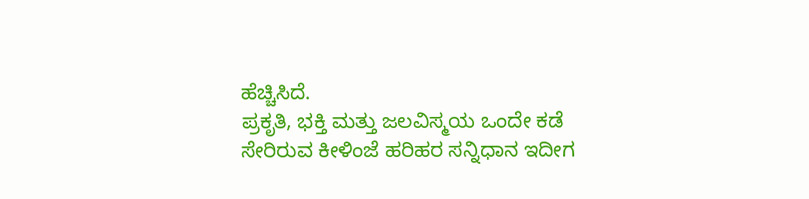ಹೆಚ್ಚಿಸಿದೆ.
ಪ್ರಕೃತಿ, ಭಕ್ತಿ ಮತ್ತು ಜಲವಿಸ್ಮಯ ಒಂದೇ ಕಡೆ ಸೇರಿರುವ ಕೀಳಿಂಜೆ ಹರಿಹರ ಸನ್ನಿಧಾನ ಇದೀಗ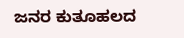ಜನರ ಕುತೂಹಲದ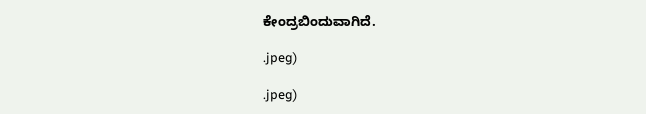ಕೇಂದ್ರಬಿಂದುವಾಗಿದೆ.

.jpeg)

.jpeg)